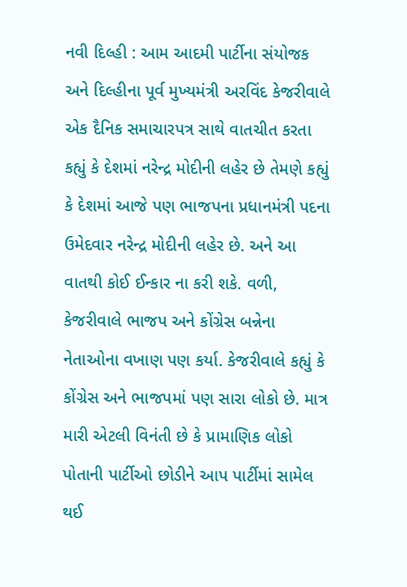નવી દિલ્હી : આમ આદમી પાર્ટીના સંયોજક અને દિલ્હીના પૂર્વ મુખ્યમંત્રી અરવિંદ કેજરીવાલે એક દૈનિક સમાચારપત્ર સાથે વાતચીત કરતા કહ્યું કે દેશમાં નરેન્દ્ર મોદીની લહેર છે તેમણે કહ્યું કે દેશમાં આજે પણ ભાજપના પ્રધાનમંત્રી પદના ઉમેદવાર નરેન્દ્ર મોદીની લહેર છે. અને આ વાતથી કોઈ ઈન્કાર ના કરી શકે. વળી, કેજરીવાલે ભાજપ અને કોંગ્રેસ બન્નેના નેતાઓના વખાણ પણ કર્યા. કેજરીવાલે કહ્યું કે કોંગ્રેસ અને ભાજપમાં પણ સારા લોકો છે. માત્ર મારી એટલી વિનંતી છે કે પ્રામાણિક લોકો પોતાની પાર્ટીઓ છોડીને આપ પાર્ટીમાં સામેલ થઈ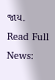જાય.
Read Full News: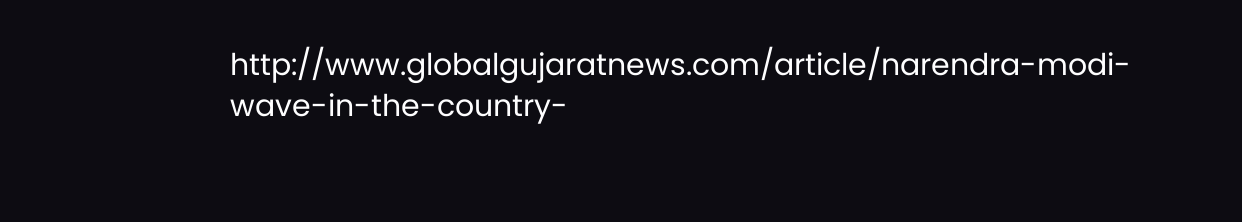http://www.globalgujaratnews.com/article/narendra-modi-wave-in-the-country-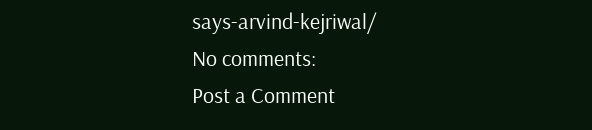says-arvind-kejriwal/
No comments:
Post a Comment